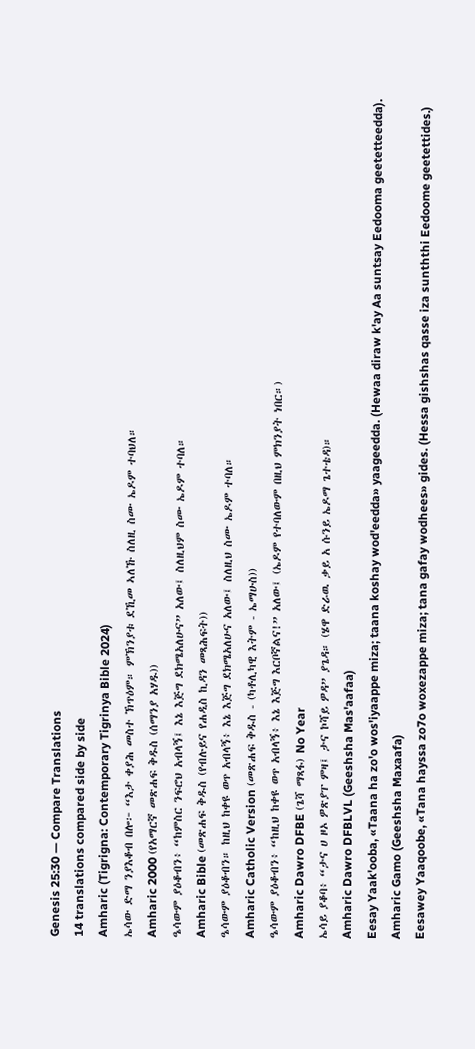Genesis 25:30 — Compare Translations
14 translations compared side by side
Amharic (Tigrigna: Contemporary Tigrinya Bible 2024)
ኤሳው ድማ ንያእቆብ በሎ፦ “እታ ቀያሕ መስተ ኽጥዕም። ምኽንያቱ ደኺመ ኣለኹ ስለዚ ስሙ ኤዶም ተባህለ።
Amharic 2000 (የአማርኛ መጽሐፍ ቅዱስ (ሰማንያ አሃዱ))
ዔሳውም ያዕቆብን፥ “ከምስር ንፍሮህ አብላኝ፤ እኔ እጅግ ደክሜአለሁና” አለው፤ ስለዚህም ስሙ ኤዶም ተባለ።
Amharic Bible (መጽሐፍ ቅዱስ (የብሉይና የሐዲስ ኪዳን መጻሕፍት))
ዔሳውም ያዕቆብን። ከዚህ ከቀዩ ወጥ አብላኝ፥ እኔ እጅግ ደክሜአለሁና አለው፤ ስለዚህ ስሙ ኤዶም ተባለ።
Amharic Catholic Version (መጽሐፍ ቅዱስ - (ካቶሊካዊ እትም - ኤማሁስ))
ዔሳውም ያዕቆብን፥ “ከዚህ ከቀዩ ወጥ አብላኝ፥ እኔ እጅግ እርቦኛልና!” አለው፤ (ኤዶም የተባለውም በዚህ ምክንያት ነበር።)
Amharic Dawro DFBE (ጌሻ ማጻፋ) No Year
ኤሳይ ያቆባ፥ “ታና ሀ ዞኦ ዎጽያፐ ምዛ፤ ታና ኮሻይ ዎዳ” ያጌዳ። (ሄዋ ድራዉ ቃይ አ ሱንይ ኤዶማ ጌተቴዳ)።
Amharic Dawro DFBLVL (Geeshsha Mas'aafaa)
Eesay Yaak'ooba, «Taana ha zo'o wos'iyaappe miza; taana koshay wod'eedda» yaageedda. (Hewaa diraw k'ay Aa suntsay Eedooma geetetteedda).
Amharic Gamo (Geeshsha Maxaafa)
Eesawey Yaaqoobe, «Tana hayssa zo7o woxezappe miza; tana gafay wodhees» gides. (Hessa gishshas qasse iza sunththi Eedoome geetettides.)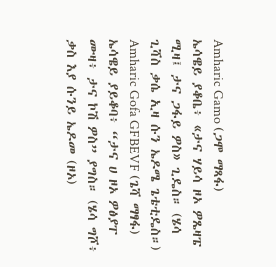Amharic Gamo (ጋሞ ማጻፋ)
ኤሳዌይ ያቆቤ፥ «ታና ሃይሳ ዞኦ ዎጼዛፔ ሚዛ፤ ታና ጋፋይ ዎስ» ጊዴስ። (ሄሳ ጊሻስ ቃሴ ኢዛ ሱን ኤዶሜ ጌቴቲዴስ።)
Amharic Gofa GFBEVF (ጌሻ ማፃፋ)
ኤሳዌይ ያይቆባ፥ “ታና ሀ ዞኦ ዎፅያፐ ሙዛ፥ ታና ኮሽ ዎስ” ያግስ። (ሄሳ ግሾ፥ ቃስ እያ ሱንይ ኤዶመ (ዞኦ)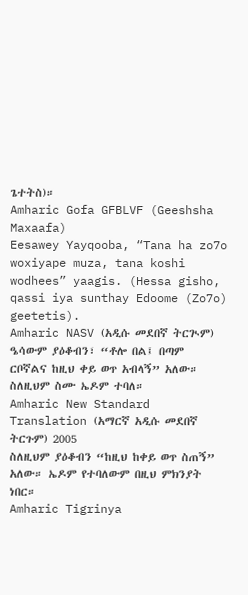ጌተትስ)።
Amharic Gofa GFBLVF (Geeshsha Maxaafa)
Eesawey Yayqooba, “Tana ha zo7o woxiyape muza, tana koshi wodhees” yaagis. (Hessa gisho, qassi iya sunthay Edoome (Zo7o) geetetis).
Amharic NASV (አዲሱ መደበኛ ትርጒም)
ዔሳውም ያዕቆብን፣ “ቶሎ በል፤ በጣም ርቦኛልና ከዚህ ቀይ ወጥ አብላኝ” አለው። ስለዚህም ስሙ ኤዶም ተባለ።
Amharic New Standard Translation (አማርኛ አዲሱ መደበኛ ትርጉም) 2005
ስለዚህም ያዕቆብን “ከዚህ ከቀይ ወጥ ስጠኝ” አለው። ኤዶም የተባለውም በዚህ ምክንያት ነበር።
Amharic Tigrinya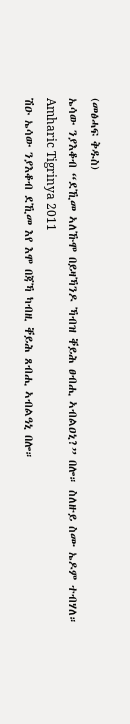(መፅሓፍ ቅዱስ)
ኤሳው ንያእቆብ “ደኺመ ኣለኹሞ በይዛኻንዶ ኻብዝ ቐይሕ ፀብሒ ኣብልዐኒ?” በሎ። ስለዙይ ስሙ ኤዶም ተብሃለ።
Amharic Tigrinya 2011
ሽዑ ኤሳው ንያእቆብ ደኺመ እየ እሞ በጃኻ ካብዚ ቐይሕ ጸብሒ ኣብልዓኒ በሎ።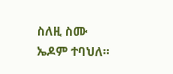ስለዚ ስሙ ኤዶም ተባህለ።